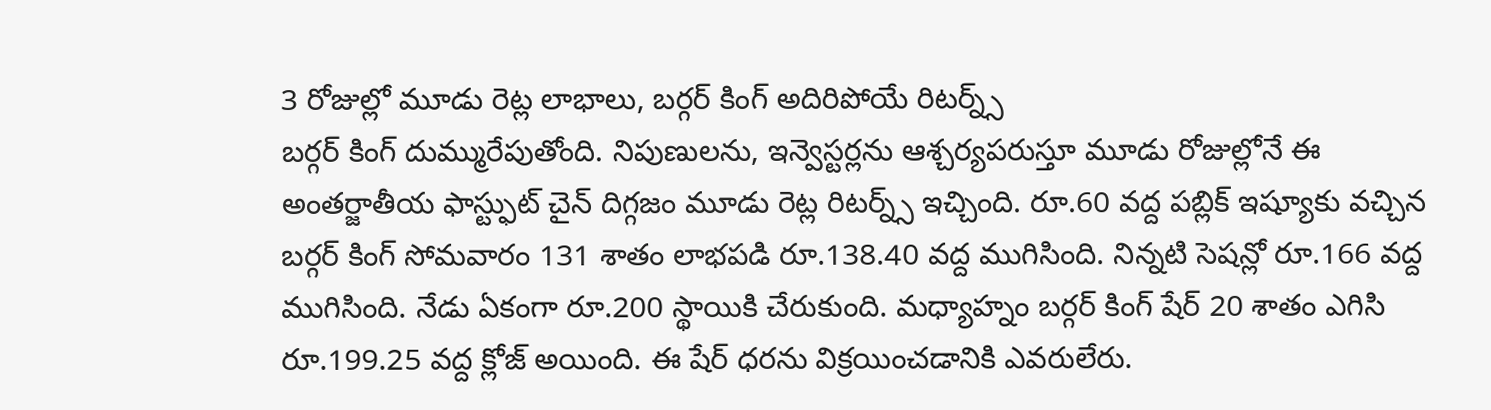3 రోజుల్లో మూడు రెట్ల లాభాలు, బర్గర్ కింగ్ అదిరిపోయే రిటర్న్స్
బర్గర్ కింగ్ దుమ్మురేపుతోంది. నిపుణులను, ఇన్వెస్టర్లను ఆశ్చర్యపరుస్తూ మూడు రోజుల్లోనే ఈ అంతర్జాతీయ ఫాస్ట్ఫుట్ చైన్ దిగ్గజం మూడు రెట్ల రిటర్న్స్ ఇచ్చింది. రూ.60 వద్ద పబ్లిక్ ఇష్యూకు వచ్చిన బర్గర్ కింగ్ సోమవారం 131 శాతం లాభపడి రూ.138.40 వద్ద ముగిసింది. నిన్నటి సెషన్లో రూ.166 వద్ద ముగిసింది. నేడు ఏకంగా రూ.200 స్థాయికి చేరుకుంది. మధ్యాహ్నం బర్గర్ కింగ్ షేర్ 20 శాతం ఎగిసి రూ.199.25 వద్ద క్లోజ్ అయింది. ఈ షేర్ ధరను విక్రయించడానికి ఎవరులేరు.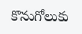కొనుగోలుకు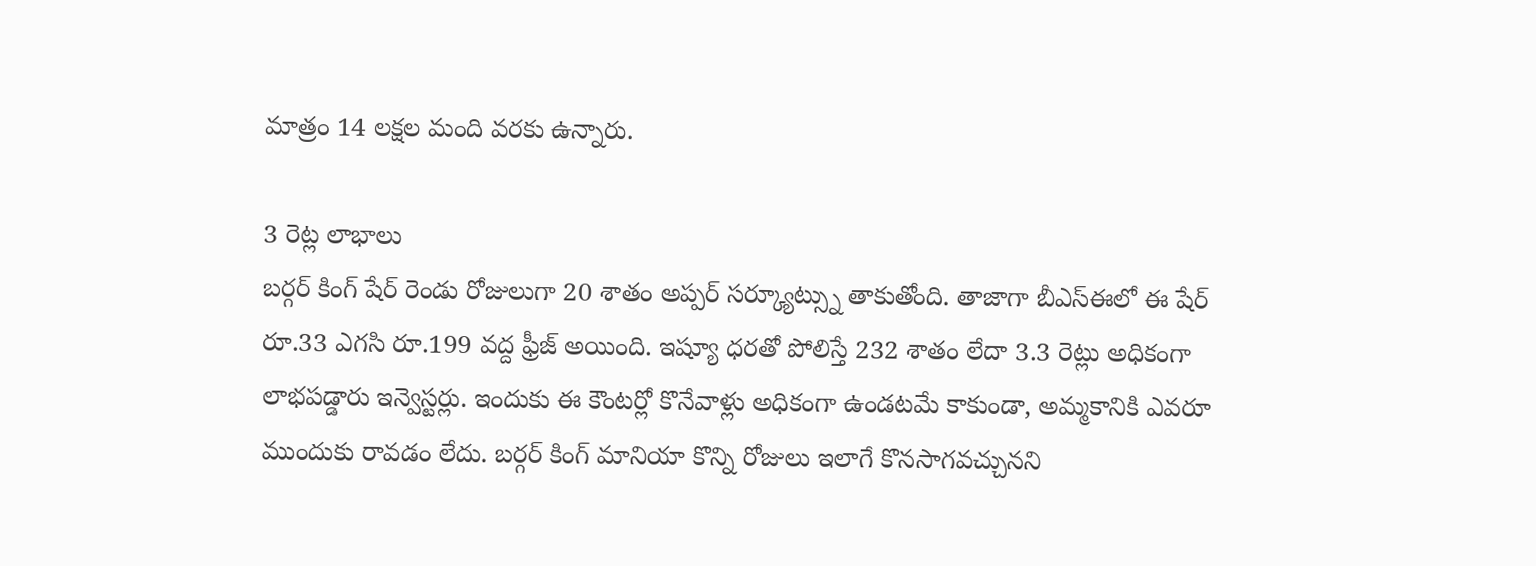మాత్రం 14 లక్షల మంది వరకు ఉన్నారు.

3 రెట్ల లాభాలు
బర్గర్ కింగ్ షేర్ రెండు రోజులుగా 20 శాతం అప్పర్ సర్క్యూట్స్ను తాకుతోంది. తాజాగా బీఎస్ఈలో ఈ షేర్ రూ.33 ఎగసి రూ.199 వద్ద ఫ్రీజ్ అయింది. ఇష్యూ ధరతో పోలిస్తే 232 శాతం లేదా 3.3 రెట్లు అధికంగా లాభపడ్డారు ఇన్వెస్టర్లు. ఇందుకు ఈ కౌంటర్లో కొనేవాళ్లు అధికంగా ఉండటమే కాకుండా, అమ్మకానికి ఎవరూ ముందుకు రావడం లేదు. బర్గర్ కింగ్ మానియా కొన్ని రోజులు ఇలాగే కొనసాగవచ్చునని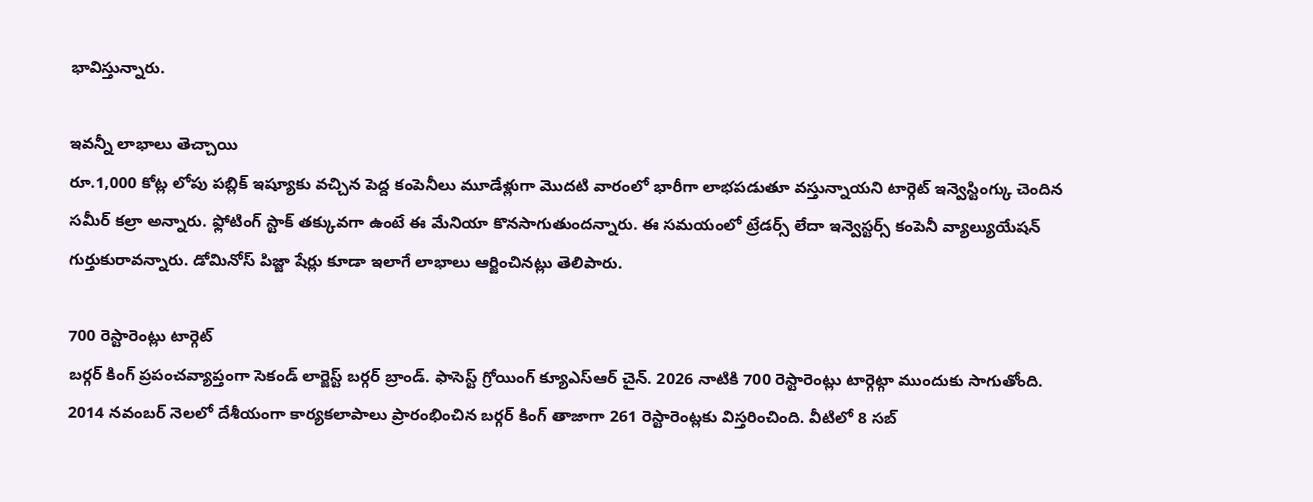భావిస్తున్నారు.

ఇవన్నీ లాభాలు తెచ్చాయి
రూ.1,000 కోట్ల లోపు పబ్లిక్ ఇష్యూకు వచ్చిన పెద్ద కంపెనీలు మూడేళ్లుగా మొదటి వారంలో భారీగా లాభపడుతూ వస్తున్నాయని టార్గెట్ ఇన్వెస్టింగ్కు చెందిన సమీర్ కల్రా అన్నారు. ఫ్లోటింగ్ స్టాక్ తక్కువగా ఉంటే ఈ మేనియా కొనసాగుతుందన్నారు. ఈ సమయంలో ట్రేడర్స్ లేదా ఇన్వెస్టర్స్ కంపెనీ వ్యాల్యుయేషన్ గుర్తుకురావన్నారు. డోమినోస్ పిజ్జా షేర్లు కూడా ఇలాగే లాభాలు ఆర్జించినట్లు తెలిపారు.

700 రెస్టారెంట్లు టార్గెట్
బర్గర్ కింగ్ ప్రపంచవ్యాప్తంగా సెకండ్ లార్జెస్ట్ బర్గర్ బ్రాండ్. ఫాసెస్ట్ గ్రోయింగ్ క్యూఎస్ఆర్ చైన్. 2026 నాటికి 700 రెస్టారెంట్లు టార్గెట్గా ముందుకు సాగుతోంది. 2014 నవంబర్ నెలలో దేశీయంగా కార్యకలాపాలు ప్రారంభించిన బర్గర్ కింగ్ తాజాగా 261 రెస్టారెంట్లకు విస్తరించింది. వీటిలో 8 సబ్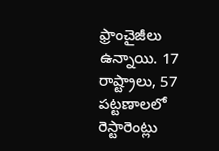ఫ్రాంచైజీలు ఉన్నాయి. 17 రాష్ట్రాలు, 57 పట్టణాలలో రెస్టారెంట్లు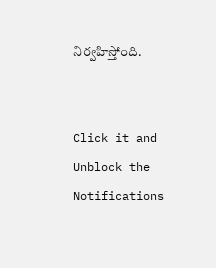నిర్వహిస్తోంది.


Click it and Unblock the Notifications